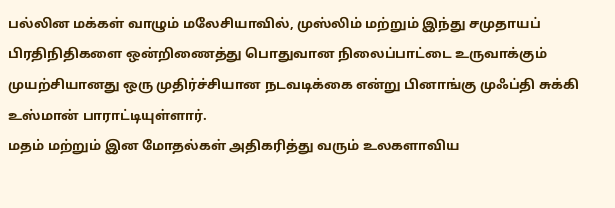பல்லின மக்கள் வாழும் மலேசியாவில், முஸ்லிம் மற்றும் இந்து சமுதாயப் பிரதிநிதிகளை ஒன்றிணைத்து பொதுவான நிலைப்பாட்டை உருவாக்கும் முயற்சியானது ஒரு முதிர்ச்சியான நடவடிக்கை என்று பினாங்கு முஃப்தி சுக்கி உஸ்மான் பாராட்டியுள்ளார்.
மதம் மற்றும் இன மோதல்கள் அதிகரித்து வரும் உலகளாவிய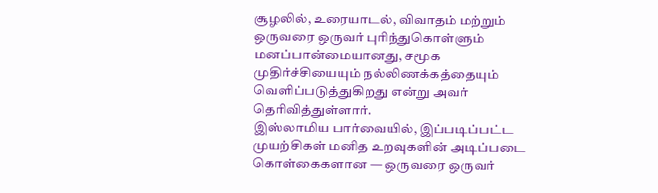சூழலில், உரையாடல், விவாதம் மற்றும் ஒருவரை ஒருவர் புரிந்துகொள்ளும் மனப்பான்மையானது, சமூக முதிர்ச்சியையும் நல்லிணக்கத்தையும் வெளிப்படுத்துகிறது என்று அவர் தெரிவித்துள்ளார்.
இஸ்லாமிய பார்வையில், இப்படிப்பட்ட முயற்சிகள் மனித உறவுகளின் அடிப்படை கொள்கைகளான — ஒருவரை ஒருவர்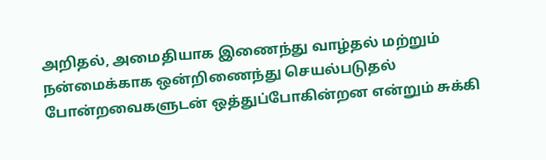அறிதல், அமைதியாக இணைந்து வாழ்தல் மற்றும் நன்மைக்காக ஒன்றிணைந்து செயல்படுதல் போன்றவைகளுடன் ஒத்துப்போகின்றன என்றும் சுக்கி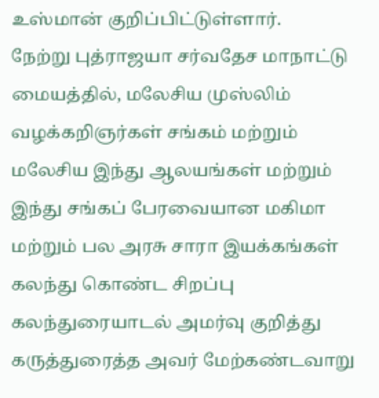உஸ்மான் குறிப்பிட்டுள்ளார்.
நேற்று புத்ராஜயா சர்வதேச மாநாட்டு மையத்தில், மலேசிய முஸ்லிம் வழக்கறிஞர்கள் சங்கம் மற்றும் மலேசிய இந்து ஆலயங்கள் மற்றும் இந்து சங்கப் பேரவையான மகிமா மற்றும் பல அரசு சாரா இயக்கங்கள் கலந்து கொண்ட சிறப்பு கலந்துரையாடல் அமர்வு குறித்து கருத்துரைத்த அவர் மேற்கண்டவாறு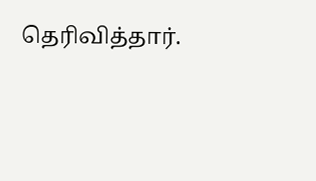தெரிவித்தார்.